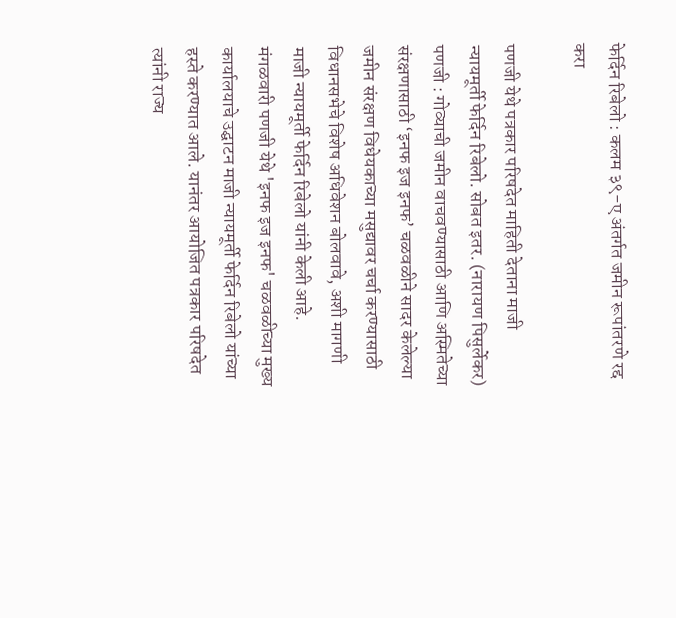फेर्दिन रिबेलो : कलम ३९-ए अंतर्गत जमीन रूपांतरणे रद्द करा

पणजी येथे पत्रकार परिषदेत माहिती देताना माजी न्यायमूर्ती फेर्दिन रिबेलो. सोबत इतर. (नारायण पिसुर्लेकर)
पणजी : गोव्याची जमीन वाचवण्यासाठी आणि अस्मितेच्या संरक्षणासाठी ‘इनफ इज इनफ’ चळवळीने सादर केलेल्या जमीन संरक्षण विधेयकाच्या मसुद्यावर चर्चा करण्यासाठी विधानसभेचे विशेष अधिवेशन बोलवावे, अशी मागणी माजी न्यायमूर्ती फेर्दिन रिबेलो यांनी केली आहे.
मंगळवारी पणजी येथे 'इनफ इज इनफ' चळवळीच्या मुख्य कार्यालयाचे उद्घाटन माजी न्यायमूर्ती फेर्दिन रिबेलो यांच्या हस्ते करण्यात आले. यानंतर आयोजित पत्रकार परिषदेत त्यांनी राज्य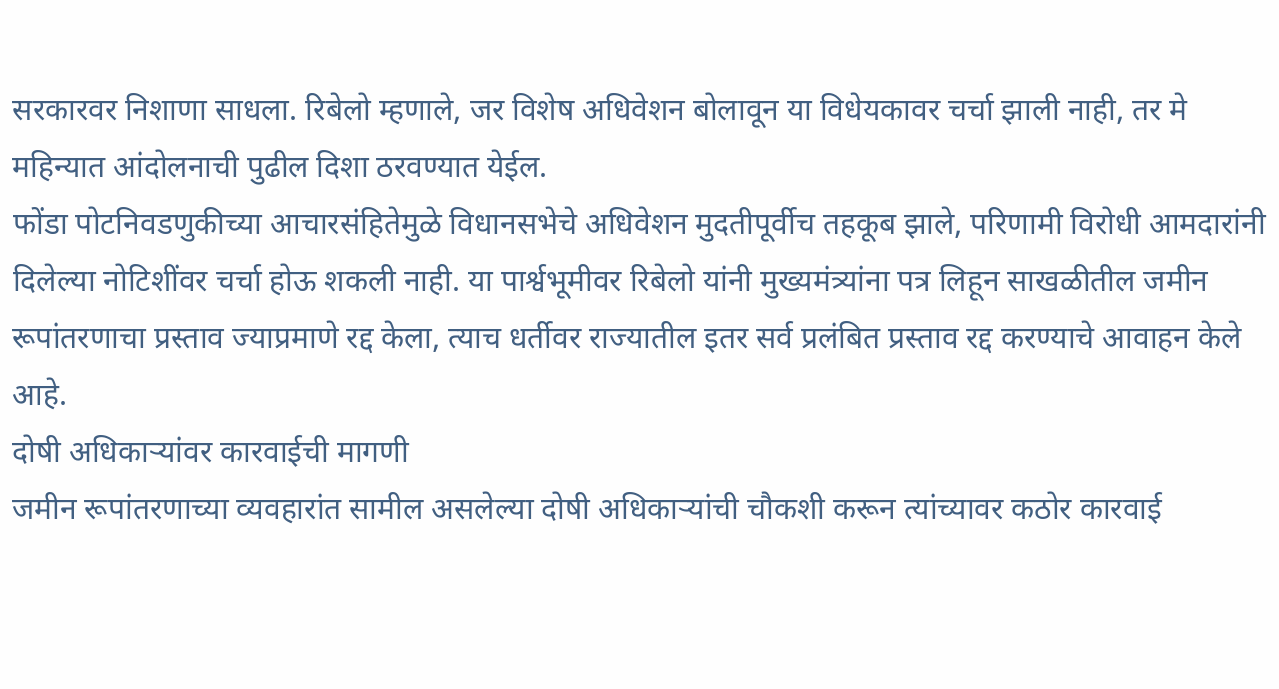सरकारवर निशाणा साधला. रिबेलो म्हणाले, जर विशेष अधिवेशन बोलावून या विधेयकावर चर्चा झाली नाही, तर मे महिन्यात आंदोलनाची पुढील दिशा ठरवण्यात येईल.
फोंडा पोटनिवडणुकीच्या आचारसंहितेमुळे विधानसभेचे अधिवेशन मुदतीपूर्वीच तहकूब झाले, परिणामी विरोधी आमदारांनी दिलेल्या नोटिशींवर चर्चा होऊ शकली नाही. या पार्श्वभूमीवर रिबेलो यांनी मुख्यमंत्र्यांना पत्र लिहून साखळीतील जमीन रूपांतरणाचा प्रस्ताव ज्याप्रमाणे रद्द केला, त्याच धर्तीवर राज्यातील इतर सर्व प्रलंबित प्रस्ताव रद्द करण्याचे आवाहन केले आहे.
दोषी अधिकाऱ्यांवर कारवाईची मागणी
जमीन रूपांतरणाच्या व्यवहारांत सामील असलेल्या दोषी अधिकाऱ्यांची चौकशी करून त्यांच्यावर कठोर कारवाई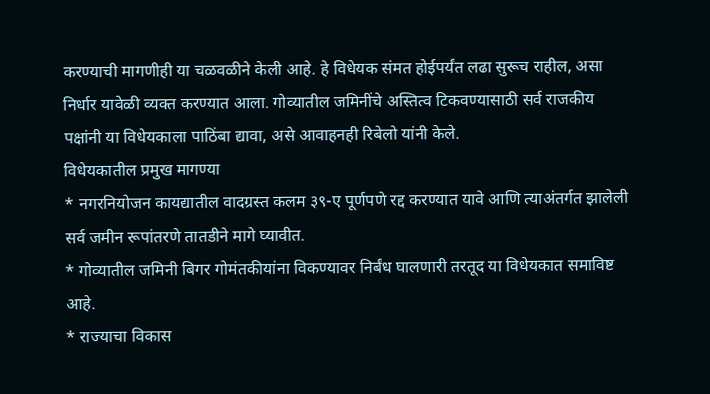करण्याची मागणीही या चळवळीने केली आहे. हे विधेयक संमत होईपर्यंत लढा सुरूच राहील, असा निर्धार यावेळी व्यक्त करण्यात आला. गोव्यातील जमिनींचे अस्तित्व टिकवण्यासाठी सर्व राजकीय पक्षांनी या विधेयकाला पाठिंबा द्यावा, असे आवाहनही रिबेलो यांनी केले.
विधेयकातील प्रमुख मागण्या
* नगरनियोजन कायद्यातील वादग्रस्त कलम ३९-ए पूर्णपणे रद्द करण्यात यावे आणि त्याअंतर्गत झालेली सर्व जमीन रूपांतरणे तातडीने मागे घ्यावीत.
* गोव्यातील जमिनी बिगर गोमंतकीयांना विकण्यावर निर्बंध घालणारी तरतूद या विधेयकात समाविष्ट आहे.
* राज्याचा विकास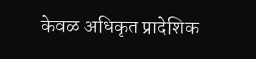केवळ अधिकृत प्रादेशिक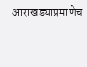आराखड्याप्रमाणेच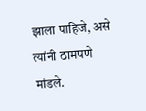झाला पाहिजे, असे त्यांनी ठामपणे मांडले.